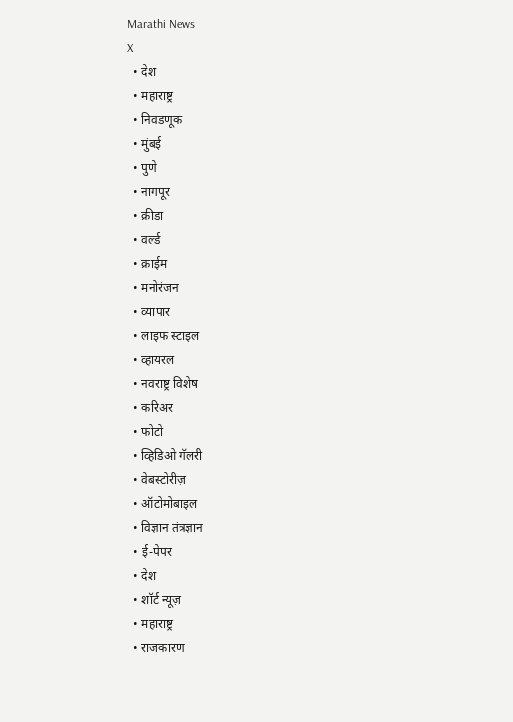Marathi News
X
  • देश
  • महाराष्ट्र
  • निवडणूक
  • मुंबई
  • पुणे
  • नागपूर
  • क्रीडा
  • वर्ल्ड
  • क्राईम
  • मनोरंजन
  • व्यापार
  • लाइफ स्टाइल
  • व्हायरल
  • नवराष्ट्र विशेष
  • करिअर
  • फोटो
  • व्हिडिओ गॅलरी
  • वेबस्टोरीज़
  • ऑटोमोबाइल
  • विज्ञान तंत्रज्ञान
  • ई-पेपर
  • देश
  • शॉर्ट न्यूज़
  • महाराष्ट्र
  • राजकारण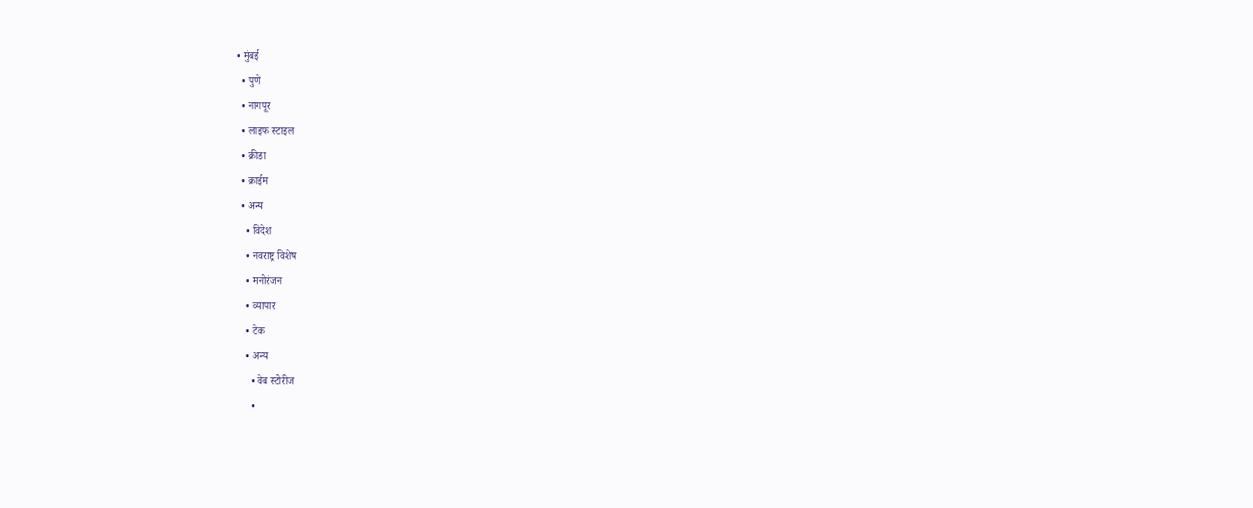• मुंबई
  • पुणे
  • नागपूर
  • लाइफ स्टाइल
  • क्रीडा
  • क्राईम
  • अन्य
    • विदेश
    • नवराष्ट्र विशेष
    • मनोरंजन
    • व्यापार
    • टेक
    • अन्य
      • वेब स्टोरीज
      •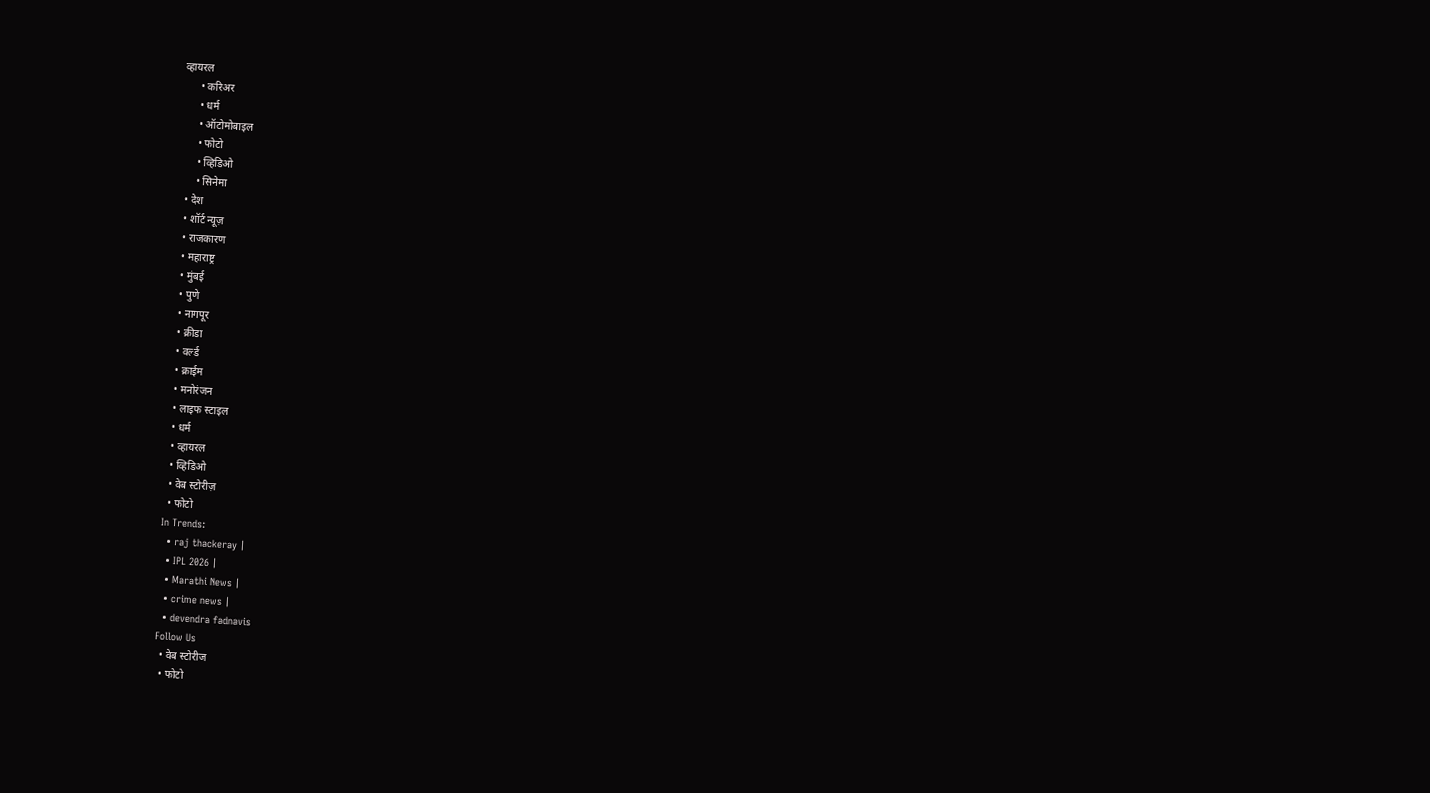व्हायरल
      • करिअर
      • धर्म
      • ऑटोमोबाइल
      • फोटो
      • व्हिडिओ
      • सिनेमा
  • देश
  • शॉर्ट न्यूज़
  • राजकारण
  • महाराष्ट्र
  • मुंबई
  • पुणे
  • नागपूर
  • क्रीडा
  • वर्ल्ड
  • क्राईम
  • मनोरंजन
  • लाइफ स्टाइल
  • धर्म
  • व्हायरल
  • व्हिडिओ
  • वेब स्टोरीज़
  • फोटो
In Trends:
  • raj thackeray |
  • IPL 2026 |
  • Marathi News |
  • crime news |
  • devendra fadnavis
Follow Us
  • वेब स्टोरीज
  • फोटो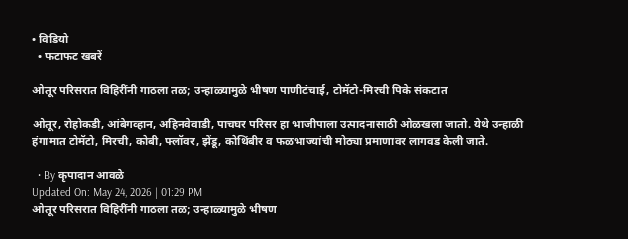• विडियो
  • फटाफट खबरें

ओतूर परिसरात विहिरींनी गाठला तळ; उन्हाळ्यामुळे भीषण पाणीटंचाई, टोमॅटो-मिरची पिके संकटात

ओतूर, रोहोकडी, आंबेगव्हान, अहिनवेवाडी, पाचघर परिसर हा भाजीपाला उत्पादनासाठी ओळखला जातो. येथे उन्हाळी हंगामात टोमॅटो, मिरची, कोबी, फ्लॉवर, झेंडू, कोथिंबीर व फळभाज्यांची मोठ्या प्रमाणावर लागवड केली जाते.

  • By कृपादान आवळे
Updated On: May 24, 2026 | 01:29 PM
ओतूर परिसरात विहिरींनी गाठला तळ; उन्हाळ्यामुळे भीषण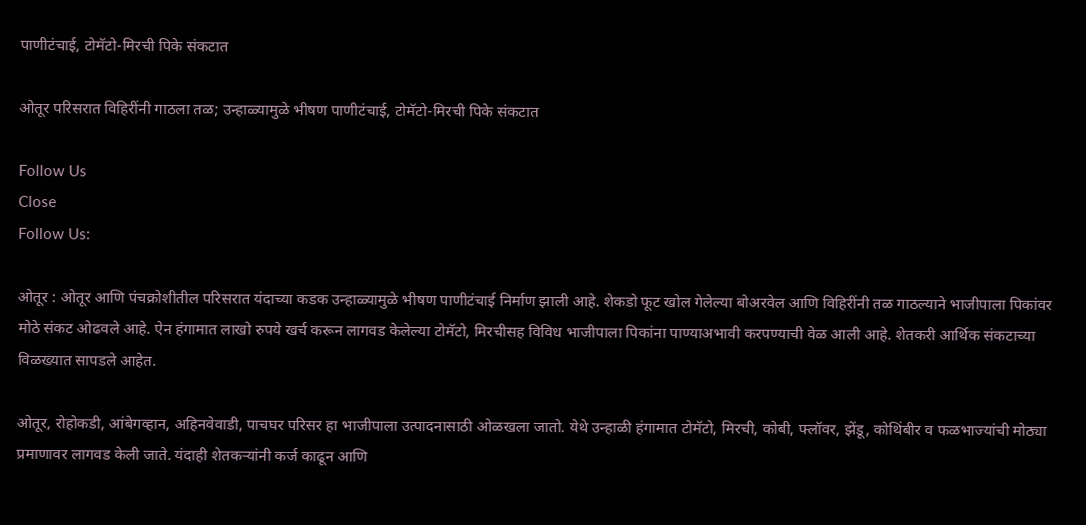पाणीटंचाई, टोमॅटो-मिरची पिके संकटात

ओतूर परिसरात विहिरींनी गाठला तळ; उन्हाळ्यामुळे भीषण पाणीटंचाई, टोमॅटो-मिरची पिके संकटात

Follow Us
Close
Follow Us:

ओतूर : ओतूर आणि पंचक्रोशीतील परिसरात यंदाच्या कडक उन्हाळ्यामुळे भीषण पाणीटंचाई निर्माण झाली आहे. शेकडो फूट खोल गेलेल्या बोअरवेल आणि विहिरींनी तळ गाठल्याने भाजीपाला पिकांवर मोठे संकट ओढवले आहे. ऐन हंगामात लाखो रुपये खर्च करून लागवड केलेल्या टोमॅटो, मिरचीसह विविध भाजीपाला पिकांना पाण्याअभावी करपण्याची वेळ आली आहे. शेतकरी आर्थिक संकटाच्या विळख्यात सापडले आहेत.

ओतूर, रोहोकडी, आंबेगव्हान, अहिनवेवाडी, पाचघर परिसर हा भाजीपाला उत्पादनासाठी ओळखला जातो. येथे उन्हाळी हंगामात टोमॅटो, मिरची, कोबी, फ्लॉवर, झेंडू, कोथिंबीर व फळभाज्यांची मोठ्या प्रमाणावर लागवड केली जाते. यंदाही शेतकऱ्यांनी कर्ज काढून आणि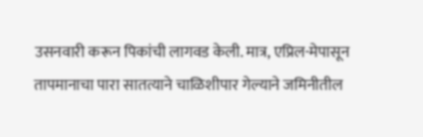उसनवारी करून पिकांची लागवड केली. मात्र, एप्रिल-मेपासून तापमानाचा पारा सातत्याने चाळिशीपार गेल्याने जमिनीतील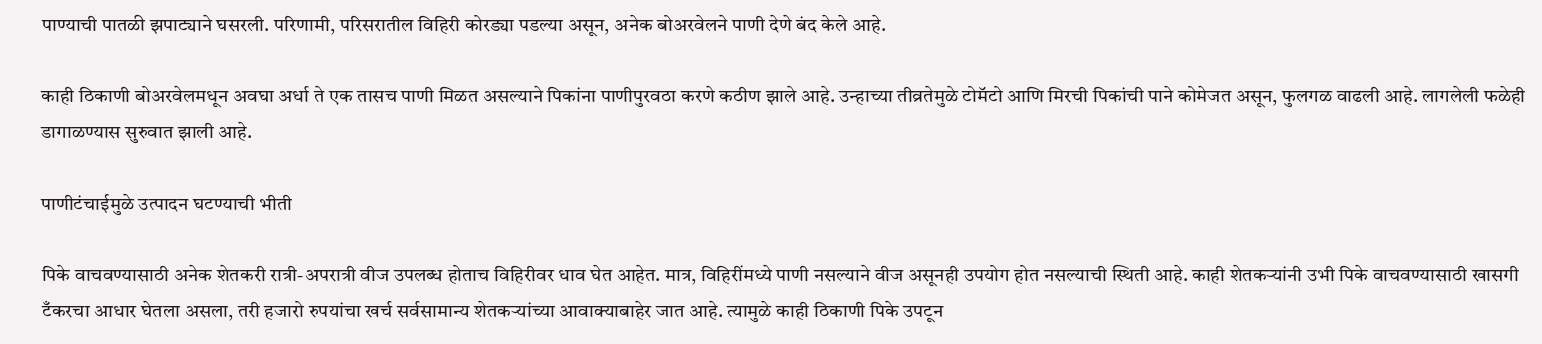पाण्याची पातळी झपाट्याने घसरली. परिणामी, परिसरातील विहिरी कोरड्या पडल्या असून, अनेक बोअरवेलने पाणी देणे बंद केले आहे.

काही ठिकाणी बोअरवेलमधून अवघा अर्धा ते एक तासच पाणी मिळत असल्याने पिकांना पाणीपुरवठा करणे कठीण झाले आहे. उन्हाच्या तीव्रतेमुळे टोमॅटो आणि मिरची पिकांची पाने कोमेजत असून, फुलगळ वाढली आहे. लागलेली फळेही डागाळण्यास सुरुवात झाली आहे.

पाणीटंचाईमुळे उत्पादन घटण्याची भीती

पिके वाचवण्यासाठी अनेक शेतकरी रात्री-अपरात्री वीज उपलब्ध होताच विहिरीवर धाव घेत आहेत. मात्र, विहिरींमध्ये पाणी नसल्याने वीज असूनही उपयोग होत नसल्याची स्थिती आहे. काही शेतकऱ्यांनी उभी पिके वाचवण्यासाठी खासगी टँकरचा आधार घेतला असला, तरी हजारो रुपयांचा खर्च सर्वसामान्य शेतकऱ्यांच्या आवाक्याबाहेर जात आहे. त्यामुळे काही ठिकाणी पिके उपटून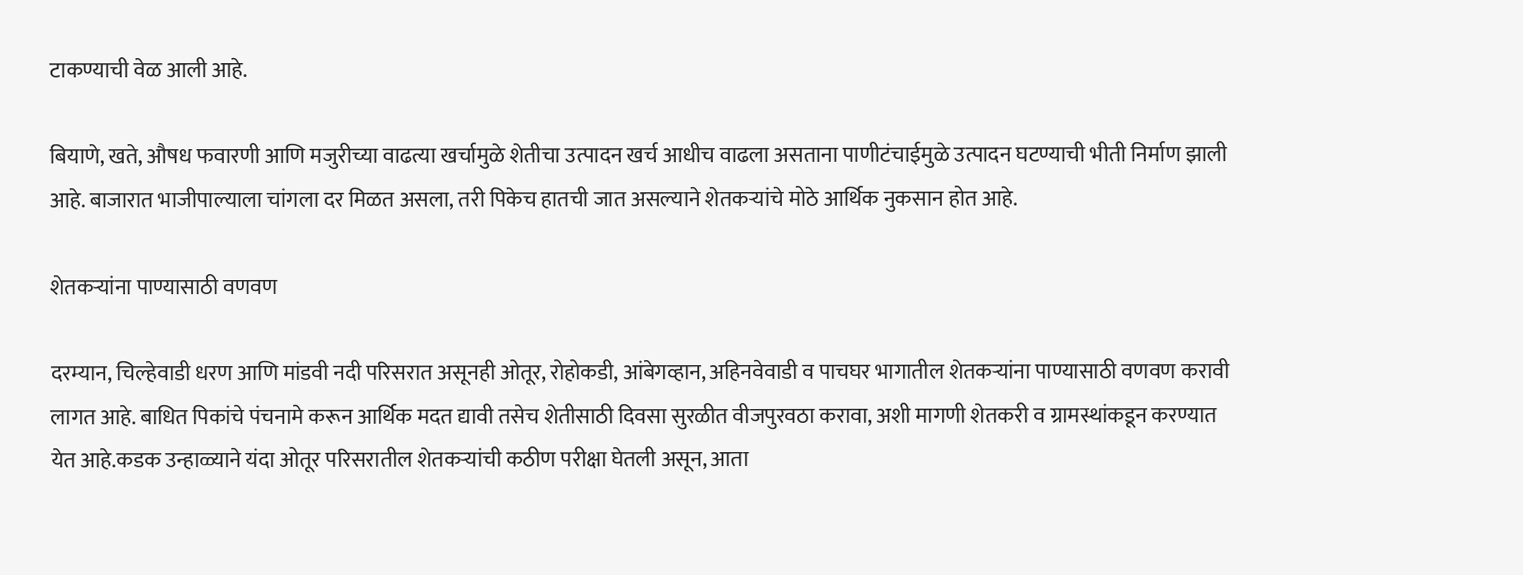टाकण्याची वेळ आली आहे.

बियाणे, खते, औषध फवारणी आणि मजुरीच्या वाढत्या खर्चामुळे शेतीचा उत्पादन खर्च आधीच वाढला असताना पाणीटंचाईमुळे उत्पादन घटण्याची भीती निर्माण झाली आहे. बाजारात भाजीपाल्याला चांगला दर मिळत असला, तरी पिकेच हातची जात असल्याने शेतकऱ्यांचे मोठे आर्थिक नुकसान होत आहे.

शेतकऱ्यांना पाण्यासाठी वणवण

दरम्यान, चिल्हेवाडी धरण आणि मांडवी नदी परिसरात असूनही ओतूर, रोहोकडी, आंबेगव्हान, अहिनवेवाडी व पाचघर भागातील शेतकऱ्यांना पाण्यासाठी वणवण करावी लागत आहे. बाधित पिकांचे पंचनामे करून आर्थिक मदत द्यावी तसेच शेतीसाठी दिवसा सुरळीत वीजपुरवठा करावा, अशी मागणी शेतकरी व ग्रामस्थांकडून करण्यात येत आहे.कडक उन्हाळ्याने यंदा ओतूर परिसरातील शेतकऱ्यांची कठीण परीक्षा घेतली असून, आता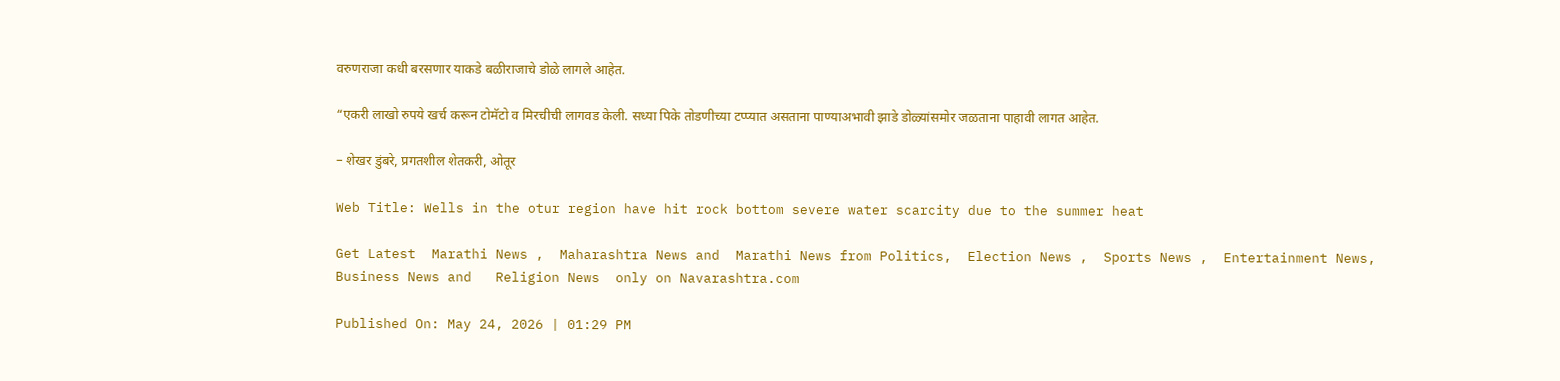वरुणराजा कधी बरसणार याकडे बळीराजाचे डोळे लागले आहेत.

“एकरी लाखो रुपये खर्च करून टोमॅटो व मिरचीची लागवड केली. सध्या पिके तोडणीच्या टप्प्यात असताना पाण्याअभावी झाडे डोळ्यांसमोर जळताना पाहावी लागत आहेत.

– शेखर डुंबरे, प्रगतशील शेतकरी, ओतूर

Web Title: Wells in the otur region have hit rock bottom severe water scarcity due to the summer heat

Get Latest  Marathi News ,  Maharashtra News and  Marathi News from Politics,  Election News ,  Sports News ,  Entertainment News,  Business News and   Religion News  only on Navarashtra.com

Published On: May 24, 2026 | 01:29 PM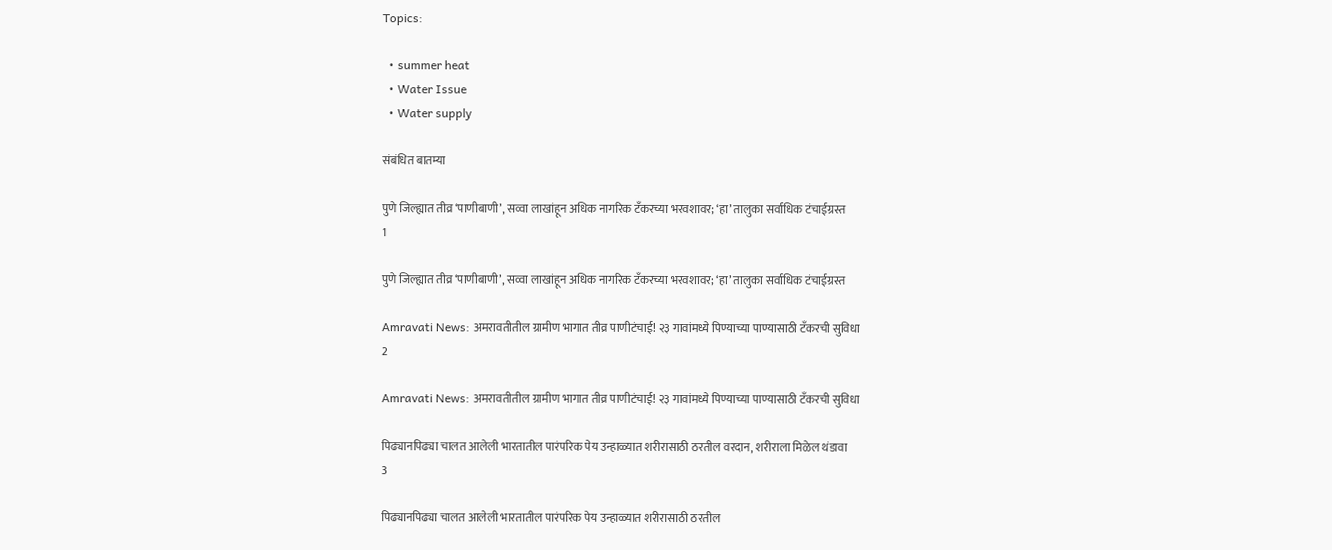Topics:

  • summer heat
  • Water Issue
  • Water supply

संबंधित बातम्या

पुणे जिल्ह्यात तीव्र ‘पाणीबाणी’, सव्वा लाखांहून अधिक नागरिक टँकरच्या भरवशावर; ‘हा’ तालुका सर्वाधिक टंचाईग्रस्त
1

पुणे जिल्ह्यात तीव्र ‘पाणीबाणी’, सव्वा लाखांहून अधिक नागरिक टँकरच्या भरवशावर; ‘हा’ तालुका सर्वाधिक टंचाईग्रस्त

Amravati News: अमरावतीतील ग्रामीण भागात तीव्र पाणीटंचाई! २३ गावांमध्ये पिण्याच्या पाण्यासाठी टँकरची सुविधा
2

Amravati News: अमरावतीतील ग्रामीण भागात तीव्र पाणीटंचाई! २३ गावांमध्ये पिण्याच्या पाण्यासाठी टँकरची सुविधा

पिढ्यानपिढ्या चालत आलेली भारतातील पारंपरिक पेय उन्हाळ्यात शरीरासाठी ठरतील वरदान, शरीराला मिळेल थंडावा
3

पिढ्यानपिढ्या चालत आलेली भारतातील पारंपरिक पेय उन्हाळ्यात शरीरासाठी ठरतील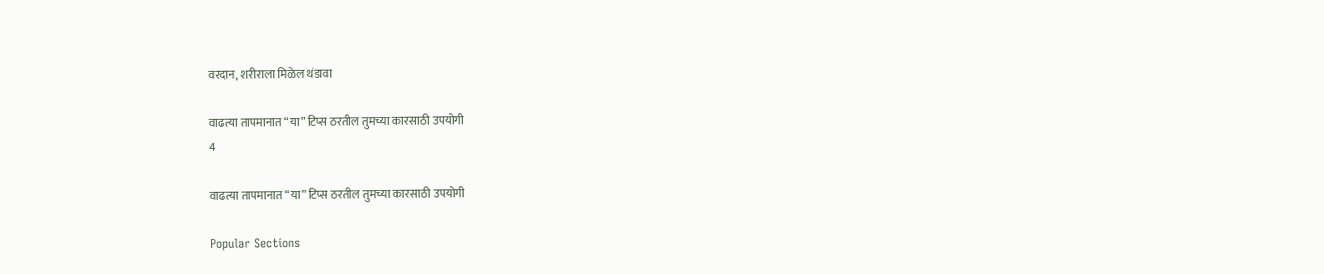वरदान, शरीराला मिळेल थंडावा

वाढत्या तापमानात “या” टिप्स ठरतील तुमच्या कारसाठी उपयोगी
4

वाढत्या तापमानात “या” टिप्स ठरतील तुमच्या कारसाठी उपयोगी

Popular Sections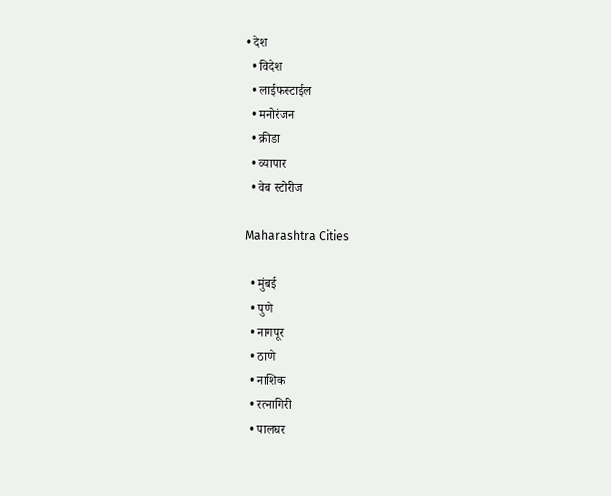• देश
  • विदेश
  • लाईफस्टाईल
  • मनोरंजन
  • क्रीडा
  • व्यापार
  • वेब स्टोरीज

Maharashtra Cities

  • मुंबई
  • पुणे
  • नागपूर
  • ठाणे
  • नाशिक
  • रत्नागिरी
  • पालघर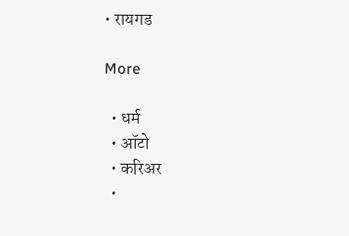• रायगड

More

  • धर्म
  • ऑटो
  • करिअर
  •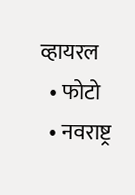व्हायरल
  • फोटो
  • नवराष्ट्र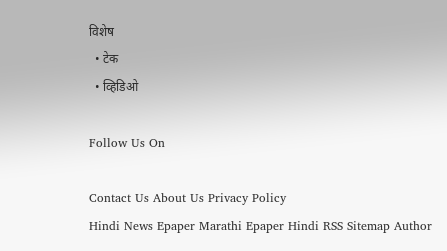विशेष
  • टेक
  • व्हिडिओ

Follow Us On

Contact Us About Us Privacy Policy
Hindi News Epaper Marathi Epaper Hindi RSS Sitemap Author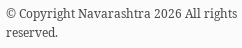© Copyright Navarashtra 2026 All rights reserved.